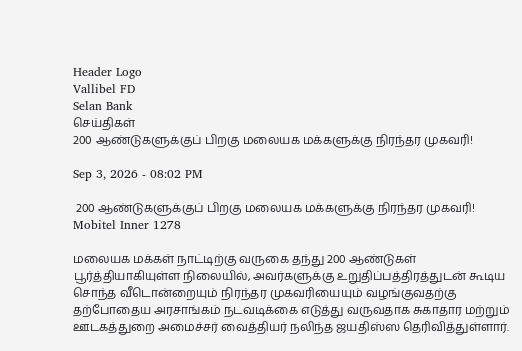Header Logo
Vallibel FD
Selan Bank
செய்திகள்
200 ஆண்டுகளுக்குப் பிறகு மலையக மக்களுக்கு நிரந்தர முகவரி!

Sep 3, 2026 - 08:02 PM

 200 ஆண்டுகளுக்குப் பிறகு மலையக மக்களுக்கு நிரந்தர முகவரி!
Mobitel Inner 1278

மலையக மக்கள் நாட்டிற்கு வருகை தந்து 200 ஆண்டுகள் பூர்த்தியாகியுள்ள நிலையில், அவர்களுக்கு உறுதிப்பத்திரத்துடன் கூடிய சொந்த வீடொன்றையும் நிரந்தர முகவரியையும் வழங்குவதற்கு தற்போதைய அரசாங்கம் நடவடிக்கை எடுத்து வருவதாக சுகாதார மற்றும் ஊடகத்துறை அமைச்சர் வைத்தியர் நலிந்த ஜயதிஸ்ஸ தெரிவித்துள்ளார்.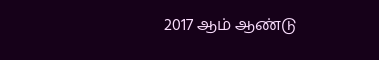2017 ஆம் ஆண்டு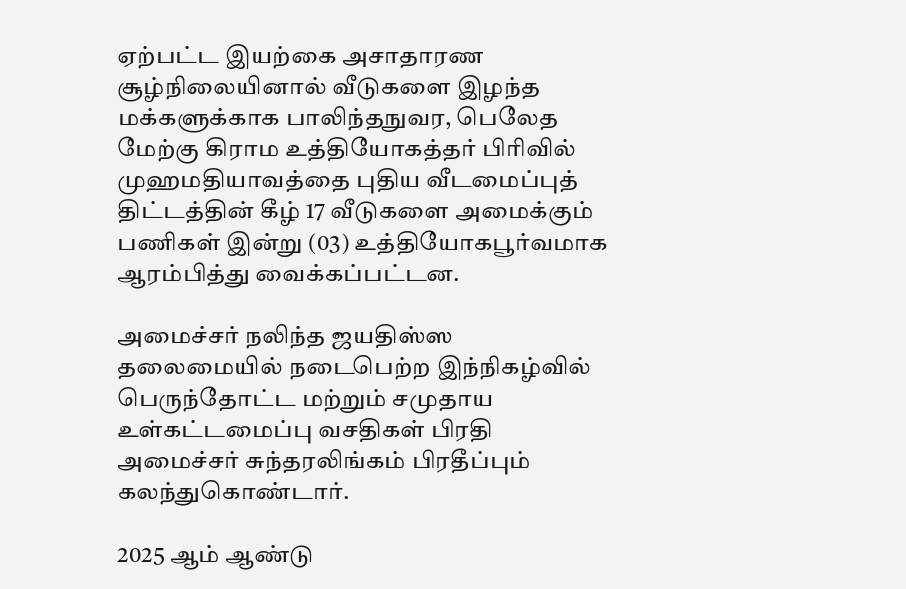ஏற்பட்ட இயற்கை அசாதாரண சூழ்நிலையினால் வீடுகளை இழந்த மக்களுக்காக பாலிந்தநுவர, பெலேத மேற்கு கிராம உத்தியோகத்தர் பிரிவில் முஹமதியாவத்தை புதிய வீடமைப்புத் திட்டத்தின் கீழ் 17 வீடுகளை அமைக்கும் பணிகள் இன்று (03) உத்தியோகபூர்வமாக ஆரம்பித்து வைக்கப்பட்டன.

அமைச்சர் நலிந்த ஜயதிஸ்ஸ தலைமையில் நடைபெற்ற இந்நிகழ்வில் பெருந்தோட்ட மற்றும் சமுதாய உள்கட்டமைப்பு வசதிகள் பிரதி அமைச்சர் சுந்தரலிங்கம் பிரதீப்பும் கலந்துகொண்டார்.

2025 ஆம் ஆண்டு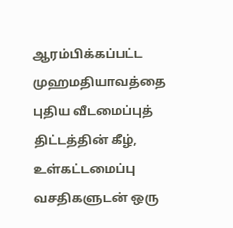ஆரம்பிக்கப்பட்ட முஹமதியாவத்தை புதிய வீடமைப்புத் திட்டத்தின் கீழ், உள்கட்டமைப்பு வசதிகளுடன் ஒரு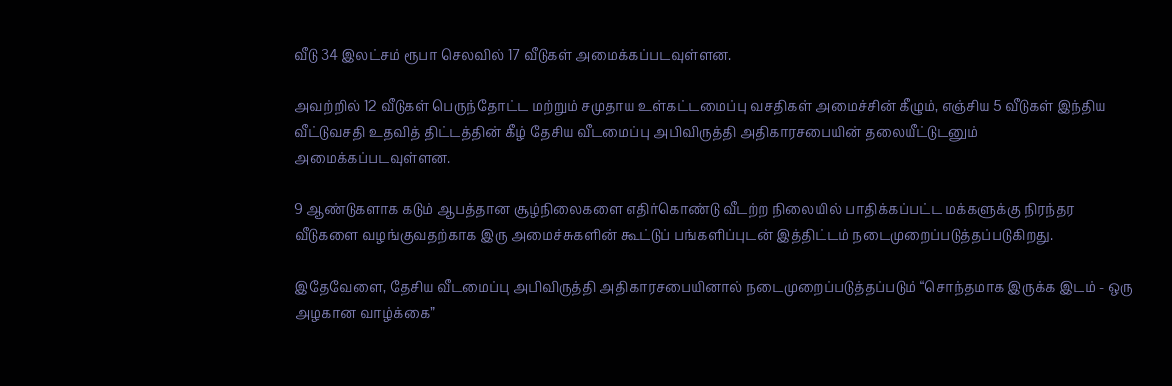வீடு 34 இலட்சம் ரூபா செலவில் 17 வீடுகள் அமைக்கப்படவுள்ளன.

அவற்றில் 12 வீடுகள் பெருந்தோட்ட மற்றும் சமுதாய உள்கட்டமைப்பு வசதிகள் அமைச்சின் கீழும், எஞ்சிய 5 வீடுகள் இந்திய வீட்டுவசதி உதவித் திட்டத்தின் கீழ் தேசிய வீடமைப்பு அபிவிருத்தி அதிகாரசபையின் தலையீட்டுடனும் அமைக்கப்படவுள்ளன.

9 ஆண்டுகளாக கடும் ஆபத்தான சூழ்நிலைகளை எதிர்கொண்டு வீடற்ற நிலையில் பாதிக்கப்பட்ட மக்களுக்கு நிரந்தர வீடுகளை வழங்குவதற்காக இரு அமைச்சுகளின் கூட்டுப் பங்களிப்புடன் இத்திட்டம் நடைமுறைப்படுத்தப்படுகிறது.

இதேவேளை, தேசிய வீடமைப்பு அபிவிருத்தி அதிகாரசபையினால் நடைமுறைப்படுத்தப்படும் “சொந்தமாக இருக்க இடம் - ஒரு அழகான வாழ்க்கை”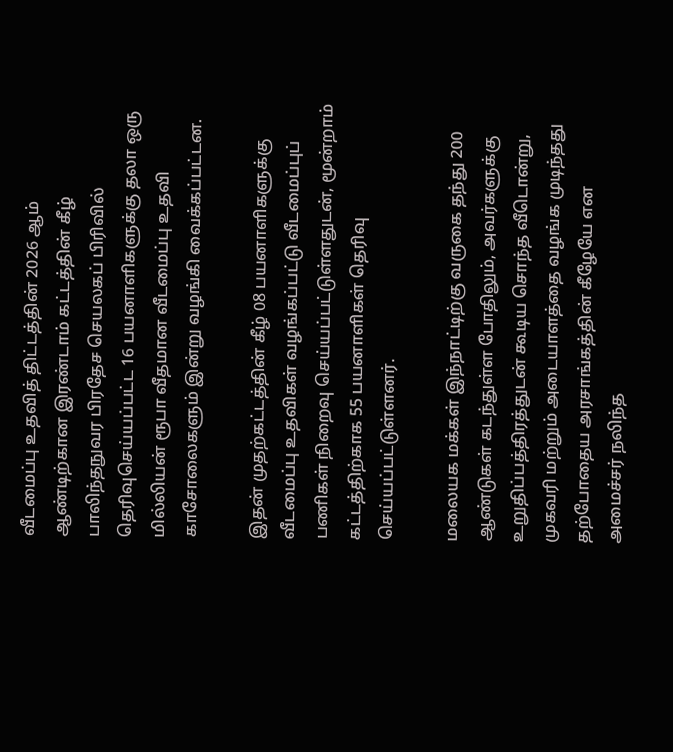வீடமைப்பு உதவித் திட்டத்தின் 2026 ஆம் ஆண்டிற்கான இரண்டாம் கட்டத்தின் கீழ் பாலிந்தநுவர பிரதேச செயலகப் பிரிவில் தெரிவுசெய்யப்பட்ட 16 பயனாளிகளுக்கு தலா ஒரு மில்லியன் ரூபா வீதமான வீடமைப்பு உதவி காசோலைகளும் இன்று வழங்கி வைக்கப்பட்டன.

இதன் முதற்கட்டத்தின் கீழ் 08 பயனாளிகளுக்கு வீடமைப்பு உதவிகள் வழங்கப்பட்டு வீடமைப்புப் பணிகள் நிறைவு செய்யப்பட்டுள்ளதுடன், மூன்றாம் கட்டத்திற்காக 55 பயனாளிகள் தெரிவு செய்யப்பட்டுள்ளனர்.

மலையக மக்கள் இந்நாட்டிற்கு வருகை தந்து 200 ஆண்டுகள் கடந்துள்ள போதிலும், அவர்களுக்கு உறுதிப்பத்திரத்துடன் கூடிய சொந்த வீடொன்று, முகவரி மற்றும் அடையாளத்தை வழங்க முடிந்தது தற்போதைய அரசாங்கத்தின் கீழேயே என அமைச்சர் நலிந்த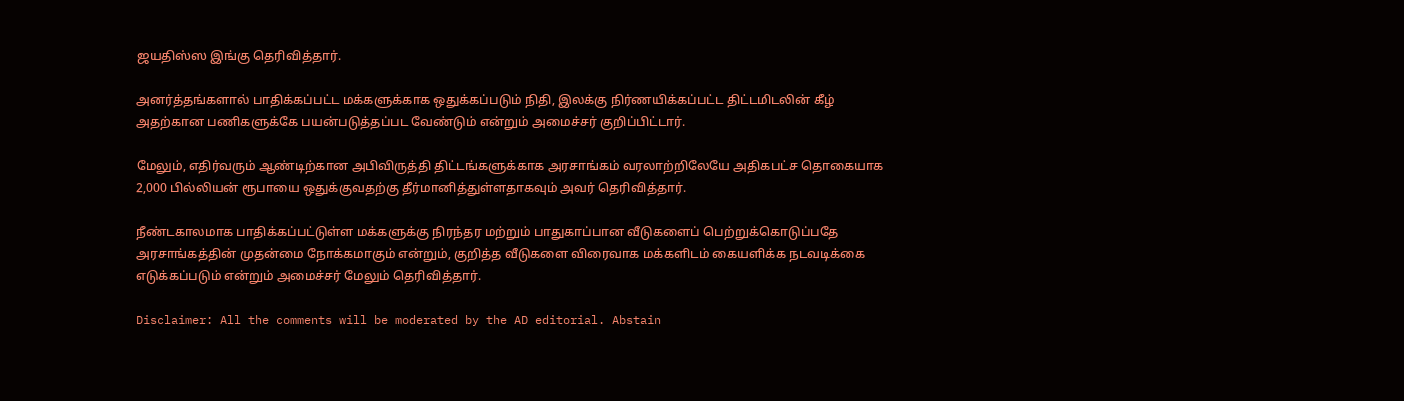ஜயதிஸ்ஸ இங்கு தெரிவித்தார்.

அனர்த்தங்களால் பாதிக்கப்பட்ட மக்களுக்காக ஒதுக்கப்படும் நிதி, இலக்கு நிர்ணயிக்கப்பட்ட திட்டமிடலின் கீழ் அதற்கான பணிகளுக்கே பயன்படுத்தப்பட வேண்டும் என்றும் அமைச்சர் குறிப்பிட்டார்.

மேலும், எதிர்வரும் ஆண்டிற்கான அபிவிருத்தி திட்டங்களுக்காக அரசாங்கம் வரலாற்றிலேயே அதிகபட்ச தொகையாக 2,000 பில்லியன் ரூபாயை ஒதுக்குவதற்கு தீர்மானித்துள்ளதாகவும் அவர் தெரிவித்தார்.

நீண்டகாலமாக பாதிக்கப்பட்டுள்ள மக்களுக்கு நிரந்தர மற்றும் பாதுகாப்பான வீடுகளைப் பெற்றுக்கொடுப்பதே அரசாங்கத்தின் முதன்மை நோக்கமாகும் என்றும், குறித்த வீடுகளை விரைவாக மக்களிடம் கையளிக்க நடவடிக்கை எடுக்கப்படும் என்றும் அமைச்சர் மேலும் தெரிவித்தார்.

Disclaimer: All the comments will be moderated by the AD editorial. Abstain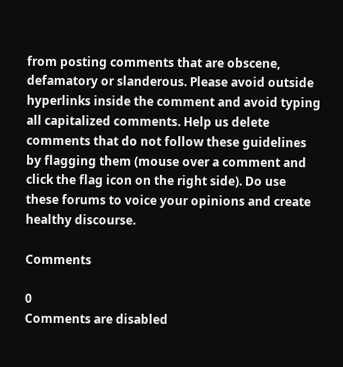from posting comments that are obscene, defamatory or slanderous. Please avoid outside hyperlinks inside the comment and avoid typing all capitalized comments. Help us delete comments that do not follow these guidelines by flagging them (mouse over a comment and click the flag icon on the right side). Do use these forums to voice your opinions and create healthy discourse.

Comments

0
Comments are disabled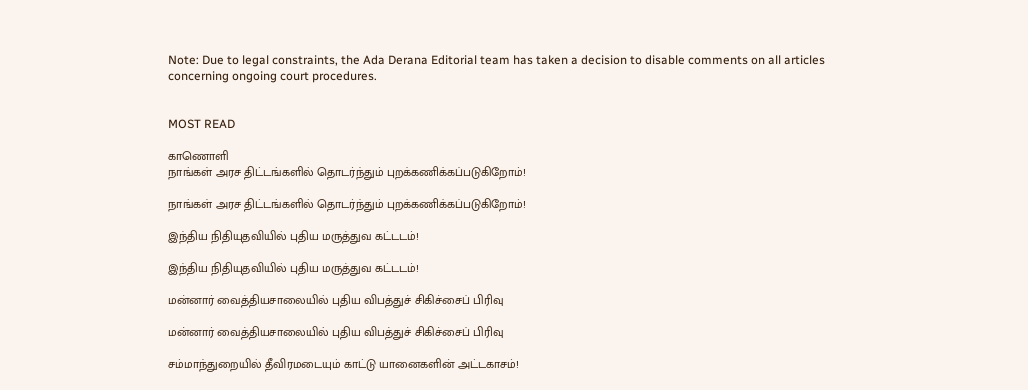Note: Due to legal constraints, the Ada Derana Editorial team has taken a decision to disable comments on all articles concerning ongoing court procedures.


MOST READ

காணொளி
நாங்கள் அரச திட்டங்களில் தொடர்ந்தும் புறக்கணிக்கப்படுகிறோம்!

நாங்கள் அரச திட்டங்களில் தொடர்ந்தும் புறக்கணிக்கப்படுகிறோம்!

இந்திய நிதியுதவியில் புதிய மருத்துவ கட்டடம்!

இந்திய நிதியுதவியில் புதிய மருத்துவ கட்டடம்!

மன்னார் வைத்தியசாலையில் புதிய விபத்துச் சிகிச்சைப் பிரிவு

மன்னார் வைத்தியசாலையில் புதிய விபத்துச் சிகிச்சைப் பிரிவு

சம்மாந்துறையில் தீவிரமடையும் காட்டு யானைகளின் அட்டகாசம்!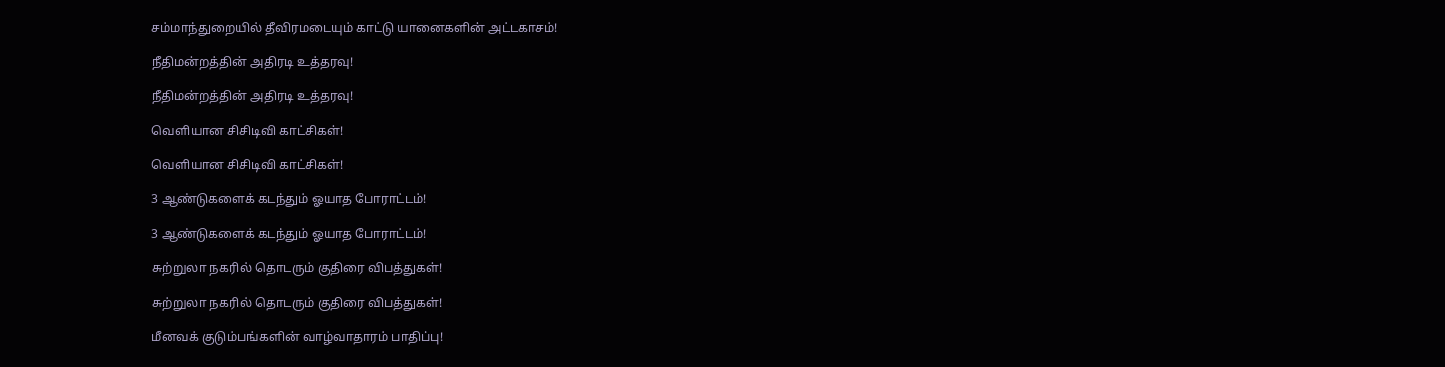சம்மாந்துறையில் தீவிரமடையும் காட்டு யானைகளின் அட்டகாசம்!

நீதிமன்றத்தின் அதிரடி உத்தரவு!

நீதிமன்றத்தின் அதிரடி உத்தரவு!

வௌியான சிசிடிவி காட்சிகள்!

வௌியான சிசிடிவி காட்சிகள்!

3 ஆண்டுகளைக் கடந்தும் ஓயாத போராட்டம்!

3 ஆண்டுகளைக் கடந்தும் ஓயாத போராட்டம்!

சுற்றுலா நகரில் தொடரும் குதிரை விபத்துகள்!

சுற்றுலா நகரில் தொடரும் குதிரை விபத்துகள்!

மீனவக் குடும்பங்களின் வாழ்வாதாரம் பாதிப்பு!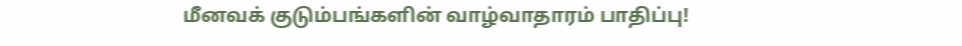மீனவக் குடும்பங்களின் வாழ்வாதாரம் பாதிப்பு!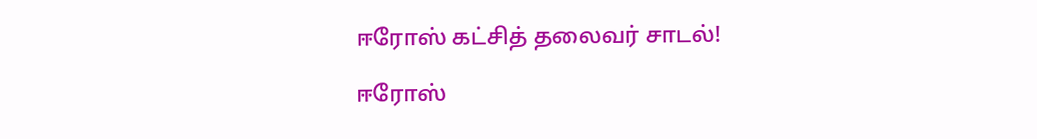ஈரோஸ் கட்சித் தலைவர் சாடல்!

ஈரோஸ்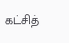கட்சித்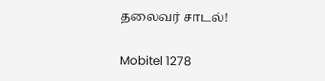தலைவர் சாடல்!

Mobitel 1278